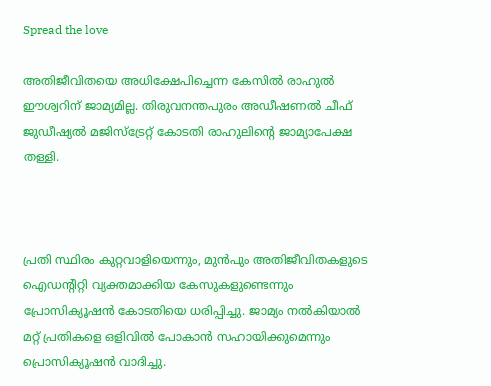Spread the love

അതിജീവിതയെ അധിക്ഷേപിച്ചെന്ന കേസില്‍ രാഹുല്‍ ഈശ്വറിന് ജാമ്യമില്ല. തിരുവനന്തപുരം അഡീഷണല്‍ ചീഫ് ജുഡീഷ്യല്‍ മജിസ്ട്രേറ്റ് കോടതി രാഹുലിന്റെ ജാമ്യാപേക്ഷ തള്ളി.



പ്രതി സ്ഥിരം കുറ്റവാളിയെന്നും, മുന്‍പും അതിജീവിതകളുടെ ഐഡന്റിറ്റി വ്യക്തമാക്കിയ കേസുകളുണ്ടെന്നും പ്രോസിക്യൂഷന്‍ കോടതിയെ ധരിപ്പിച്ചു. ജാമ്യം നല്‍കിയാല്‍ മറ്റ് പ്രതികളെ ഒളിവില്‍ പോകാന്‍ സഹായിക്കുമെന്നും പ്രൊസിക്യൂഷന്‍ വാദിച്ചു.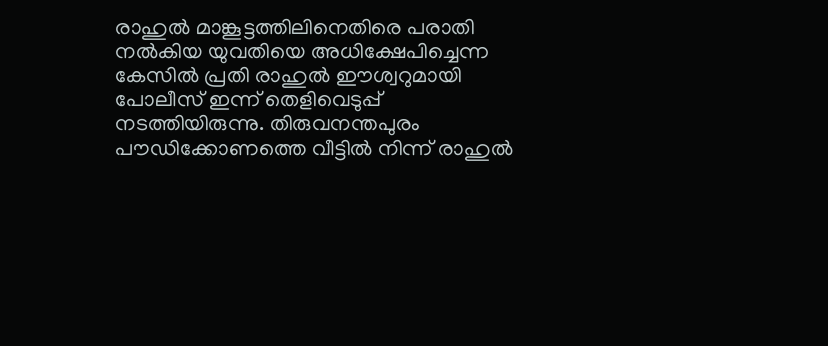രാഹുല്‍ മാങ്കൂട്ടത്തിലിനെതിരെ പരാതി നല്‍കിയ യുവതിയെ അധിക്ഷേപിച്ചെന്ന കേസില്‍ പ്രതി രാഹുല്‍ ഈശ്വറുമായി പോലീസ് ഇന്ന് തെളിവെടുപ്പ് നടത്തിയിരുന്നു. തിരുവനന്തപുരം പൗഡിക്കോണത്തെ വീട്ടില്‍ നിന്ന് രാഹുല്‍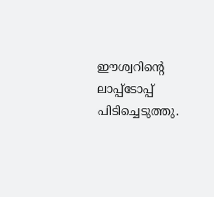ഈശ്വറിന്റെ ലാപ്പ്‌ടോപ്പ് പിടിച്ചെടുത്തു.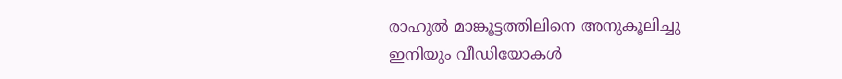രാഹുല്‍ മാങ്കൂട്ടത്തിലിനെ അനുകൂലിച്ചു ഇനിയും വീഡിയോകള്‍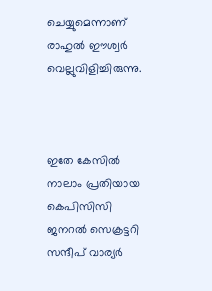ചെയ്യുമെന്നാണ് രാഹുല്‍ ഈശ്വര്‍ വെല്ലുവിളിച്ചിരുന്നു.



ഇതേ കേസില്‍ നാലാം പ്രതിയായ കെപിസിസി ജനറല്‍ സെക്രട്ടറി സന്ദീപ് വാര്യര്‍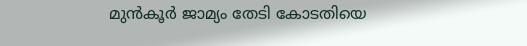മുന്‍കൂര്‍ ജാമ്യം തേടി കോടതിയെ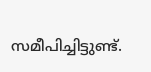സമീപിച്ചിട്ടുണ്ട്.